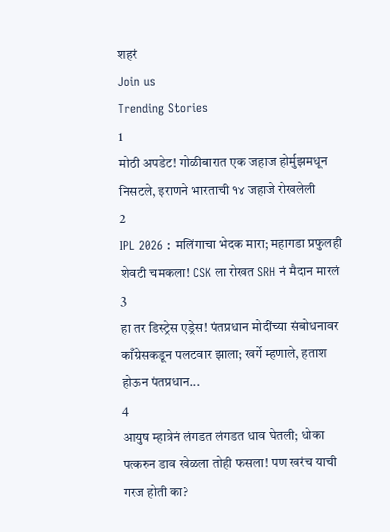शहरं
Join us
Trending Stories
1
मोठी अपडेट! गोळीबारात एक जहाज होर्मुझमधून निसटले, इराणने भारताची १४ जहाजे रोखलेली
2
IPL 2026 : मलिंगाचा भेदक मारा; महागडा प्रफुलही शेवटी चमकला! CSK ला रोखत SRH नं मैदान मारलं
3
हा तर डिस्ट्रेस एड्रेस! पंतप्रधान मोदींच्या संबोधनावर काँग्रेसकडून पलटवार झाला; खर्गे म्हणाले, हताश होऊन पंतप्रधान...
4
आयुष म्हात्रेनं लंगडत लंगडत धाव घेतली; धोका पत्करुन डाव खेळला तोही फसला! पण खरंच याची गरज होती का?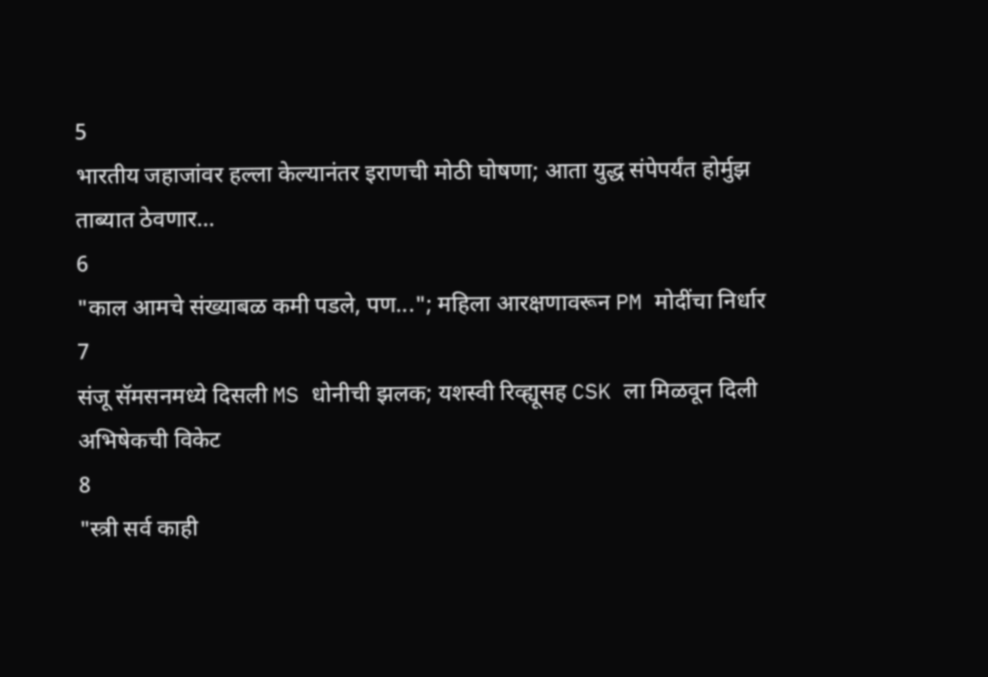5
भारतीय जहाजांवर हल्ला केल्यानंतर इराणची मोठी घोषणा; आता युद्ध संपेपर्यंत होर्मुझ ताब्यात ठेवणार...
6
"काल आमचे संख्याबळ कमी पडले, पण..."; महिला आरक्षणावरून PM मोदींचा निर्धार
7
संजू सॅमसनमध्ये दिसली MS धोनीची झलक; यशस्वी रिव्ह्यूसह CSK ला मिळवून दिली अभिषेकची विकेट
8
"स्त्री सर्व काही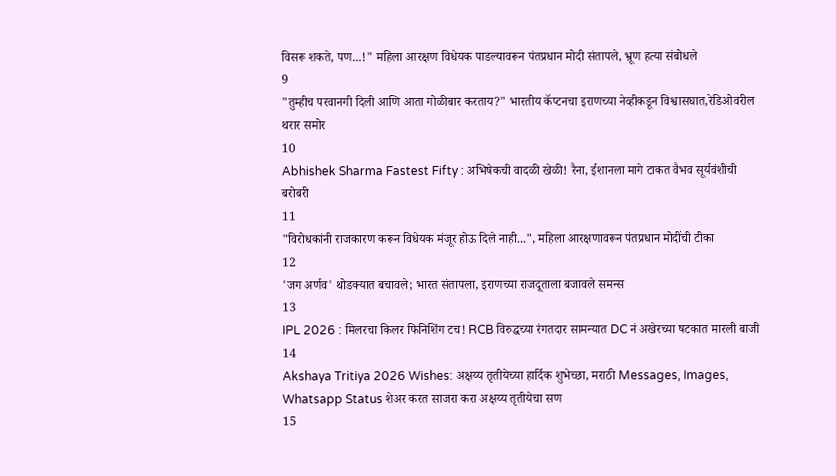विसरू शकते, पण...!" महिला आरक्षण विधेयक पाडल्यावरून पंतप्रधान मोदी संतापले, भ्रूण हत्या संबोधले
9
"तुम्हीच परवानगी दिली आणि आता गोळीबार करताय?" भारतीय कॅप्टनचा इराणच्या नेव्हीकडून विश्वासघात,रेडिओवरील थरार समोर
10
Abhishek Sharma Fastest Fifty : अभिषेकची वादळी खेळी! रैना, ईशानला मागे टाकत वैभव सूर्यवंशीची बरोबरी
11
"विरोधकांनी राजकारण करून विधेयक मंजूर होऊ दिले नाही...", महिला आरक्षणावरून पंतप्रधान मोदींची टीका
12
'जग अर्णव' थोडक्यात बचावले; भारत संतापला, इराणच्या राजदूताला बजावले समन्स
13
IPL 2026 : मिलरचा किलर फिनिशिंग टच! RCB विरुद्धच्या रंगतदार सामन्यात DC नं अखेरच्या षटकात मारली बाजी
14
Akshaya Tritiya 2026 Wishes: अक्षय्य तृतीयेच्या हार्दिक शुभेच्छा, मराठी Messages, Images, Whatsapp Status शेअर करत साजरा करा अक्षय्य तृतीयेचा सण
15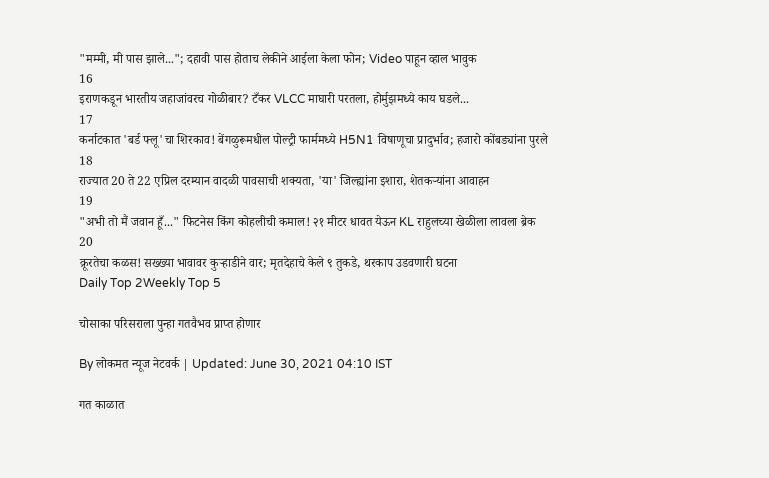"मम्मी, मी पास झाले..."; दहावी पास होताच लेकीने आईला केला फोन; Video पाहून व्हाल भावुक
16
इराणकडून भारतीय जहाजांवरच गोळीबार? टँकर VLCC माघारी परतला, होर्मुझमध्ये काय घडले...
17
कर्नाटकात 'बर्ड फ्लू'चा शिरकाव! बेंगळुरूमधील पोल्ट्री फार्ममध्ये H5N1 विषाणूचा प्रादुर्भाव; हजारो कोंबड्यांना पुरले
18
राज्यात 20 ते 22 एप्रिल दरम्यान वादळी पावसाची शक्यता, 'या' जिल्ह्यांना इशारा, शेतकऱ्यांना आवाहन
19
"अभी तो मैं जवान हूँ..." फिटनेस किंग कोहलीची कमाल! २१ मीटर धावत येऊन KL राहुलच्या खेळीला लावला ब्रेक
20
क्रूरतेचा कळस! सख्ख्या भावावर कुऱ्हाडीने वार; मृतदेहाचे केले ९ तुकडे, थरकाप उडवणारी घटना
Daily Top 2Weekly Top 5

चोसाका परिसराला पुन्हा गतवैभव प्राप्त होणार

By लोकमत न्यूज नेटवर्क | Updated: June 30, 2021 04:10 IST

गत काळात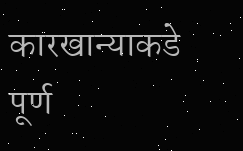कारखान्याकडे पूर्ण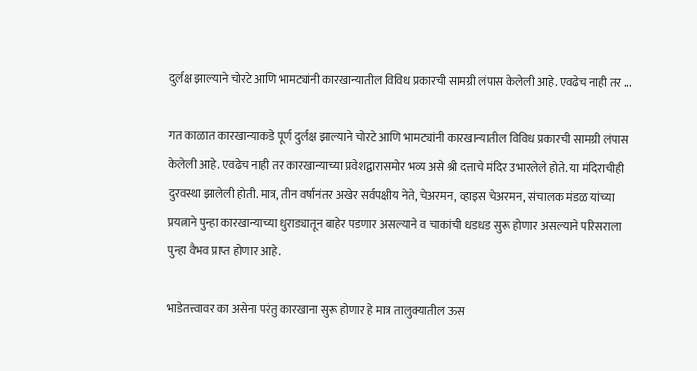दुर्लक्ष झाल्याने चोरटे आणि भामट्यांनी कारखान्यातील विविध प्रकारची सामग्री लंपास केलेली आहे. एवढेच नाही तर ...

गत काळात कारखान्याकडे पूर्ण दुर्लक्ष झाल्याने चोरटे आणि भामट्यांनी कारखान्यातील विविध प्रकारची सामग्री लंपास केलेली आहे. एवढेच नाही तर कारखान्याच्या प्रवेशद्वारासमोर भव्य असे श्री दत्ताचे मंदिर उभारलेले होते. या मंदिराचीही दुरवस्था झालेली होती. मात्र, तीन वर्षांनंतर अखेर सर्वपक्षीय नेते, चेअरमन, व्हाइस चेअरमन, संचालक मंडळ यांच्या प्रयत्नाने पुन्हा कारखान्याच्या धुराड्यातून बाहेर पडणार असल्याने व चाकांची धडधड सुरू होणार असल्याने परिसराला पुन्हा वैभव प्राप्त होणार आहे.

भाडेतत्त्वावर का असेना परंतु कारखाना सुरू होणार हे मात्र तालुक्यातील ऊस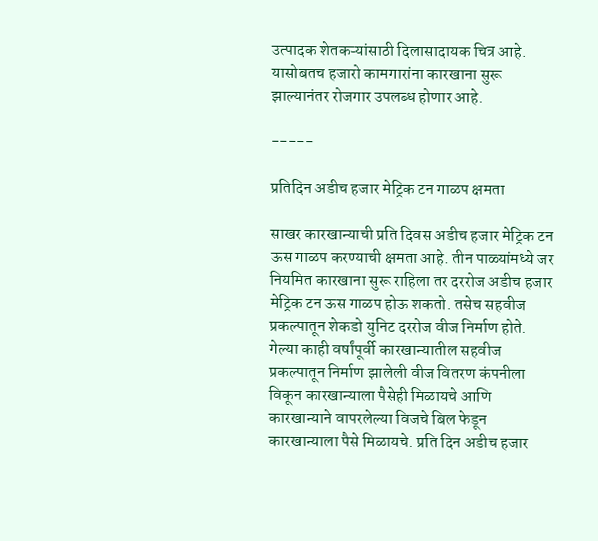उत्पादक शेतकऱ्यांसाठी दिलासादायक चित्र आहे. यासोबतच हजारो कामगारांना कारखाना सुरू झाल्यानंतर रोजगार उपलब्ध होणार आहे.

-----

प्रतिदिन अडीच हजार मेट्रिक टन गाळप क्षमता

साखर कारखान्याची प्रति दिवस अडीच हजार मेट्रिक टन ऊस गाळप करण्याची क्षमता आहे. तीन पाळ्यांमध्ये जर नियमित कारखाना सुरू राहिला तर दररोज अडीच हजार मेट्रिक टन ऊस गाळप होऊ शकतो. तसेच सहवीज प्रकल्पातून शेकडो युनिट दररोज वीज निर्माण होते. गेल्या काही वर्षांपूर्वी कारखान्यातील सहवीज प्रकल्पातून निर्माण झालेली वीज वितरण कंपनीला विकून कारखान्याला पैसेही मिळायचे आणि कारखान्याने वापरलेल्या विजचे बिल फेडून कारखान्याला पैसे मिळायचे. प्रति दिन अडीच हजार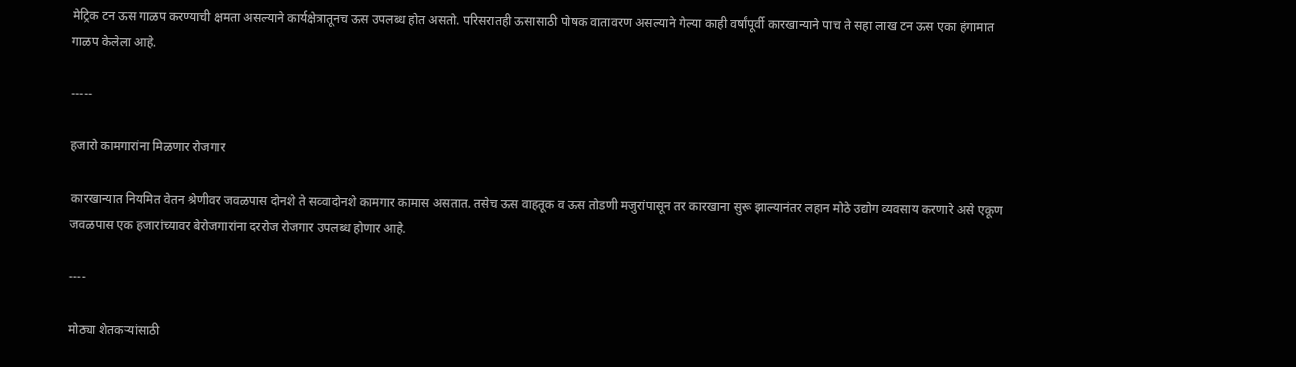मेट्रिक टन ऊस गाळप करण्याची क्षमता असल्याने कार्यक्षेत्रातूनच ऊस उपलब्ध होत असतो. परिसरातही ऊसासाठी पोषक वातावरण असल्याने गेल्या काही वर्षांपूर्वी कारखान्याने पाच ते सहा लाख टन ऊस एका हंगामात गाळप केलेला आहे.

-----

हजारो कामगारांना मिळणार रोजगार

कारखान्यात नियमित वेतन श्रेणीवर जवळपास दोनशे ते सव्वादोनशे कामगार कामास असतात. तसेच ऊस वाहतूक व ऊस तोडणी मजुरांपासून तर कारखाना सुरू झाल्यानंतर लहान मोठे उद्योग व्यवसाय करणारे असे एकूण जवळपास एक हजारांच्यावर बेरोजगारांना दररोज रोजगार उपलब्ध होणार आहे.

----

मोठ्या शेतकऱ्यांसाठी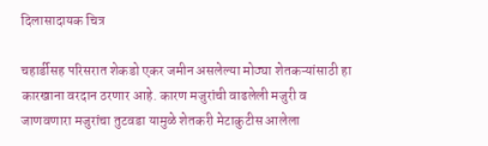दिलासादायक चित्र

चहार्डीसह परिसरात शेकडो एकर जमीन असलेल्या मोठ्या शेतकऱ्यांसाठी हा कारखाना वरदान ठरणार आहे. कारण मजुरांची वाढलेली मजुरी व जाणवणारा मजुरांचा तुटवडा यामुळे शेतकरी मेटाकुटीस आलेला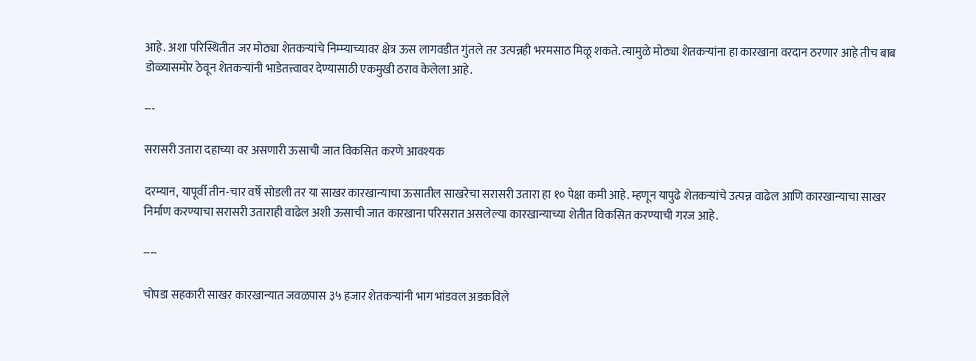आहे. अशा परिस्थितीत जर मोठ्या शेतकऱ्यांचे निम्म्याच्यावर क्षेत्र ऊस लागवडीत गुंतले तर उत्पन्नही भरमसाठ मिळू शकते. त्यामुळे मोठ्या शेतकऱ्यांना हा कारखाना वरदान ठरणार आहे तीच बाब डोळ्यासमोर ठेवून शेतकऱ्यांनी भाडेतत्त्वावर देण्यासाठी एकमुखी ठराव केलेला आहे.

---

सरासरी उतारा दहाच्या वर असणारी ऊसाची जात विकसित करणे आवश्यक

दरम्यान, यापूर्वी तीन-चार वर्षे सोडली तर या साखर कारखान्याचा ऊसातील साखरेचा सरासरी उतारा हा १० पेक्षा कमी आहे. म्हणून यापुढे शेतकऱ्यांचे उत्पन्न वाढेल आणि कारखान्याचा साखर निर्माण करण्याचा सरासरी उताराही वाढेल अशी ऊसाची जात कारखाना परिसरात असलेल्या कारखान्याच्या शेतीत विकसित करण्याची गरज आहे.

----

चोपडा सहकारी साखर कारखान्यात जवळपास ३५ हजार शेतकऱ्यांनी भाग भांडवल अडकविले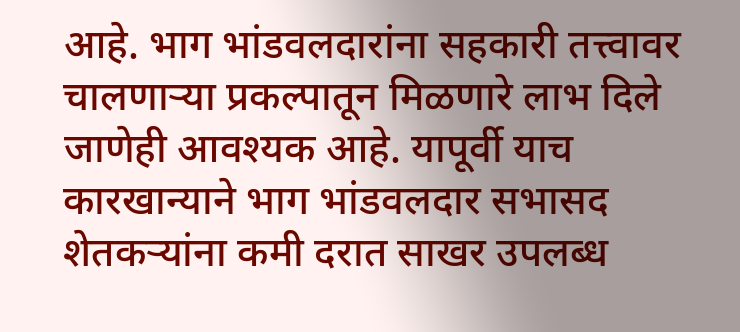आहे. भाग भांडवलदारांना सहकारी तत्त्वावर चालणाऱ्या प्रकल्पातून मिळणारे लाभ दिले जाणेही आवश्यक आहे. यापूर्वी याच कारखान्याने भाग भांडवलदार सभासद शेतकऱ्यांना कमी दरात साखर उपलब्ध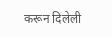करून दिलेली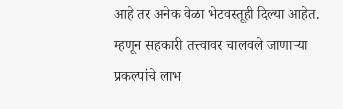आहे तर अनेक वेळा भेटवस्तूही दिल्या आहेत. म्हणून सहकारी तत्त्वावर चालवले जाणाऱ्या प्रकल्पांचे लाभ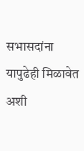सभासदांना यापुढेही मिळावेत अशी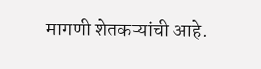मागणी शेतकऱ्यांची आहे.